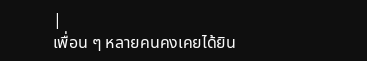|
เพื่อน ๆ หลายคนคงเคยได้ยิน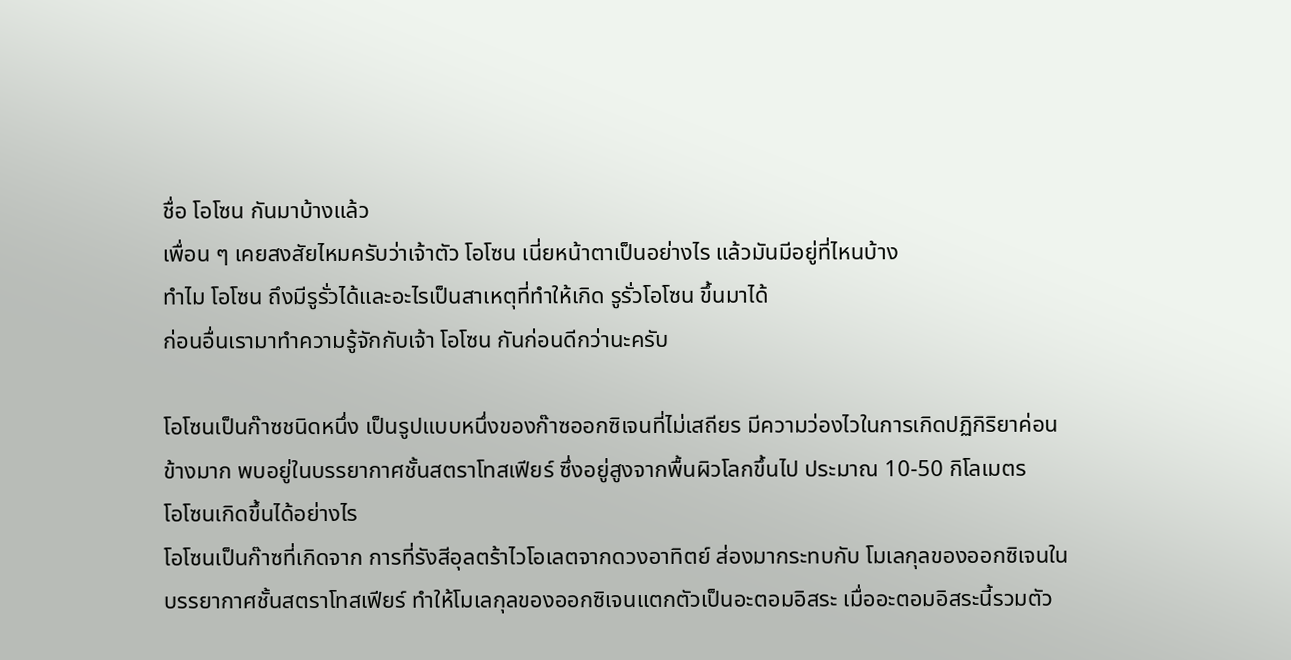ชื่อ โอโซน กันมาบ้างแล้ว
เพื่อน ๆ เคยสงสัยไหมครับว่าเจ้าตัว โอโซน เนี่ยหน้าตาเป็นอย่างไร แล้วมันมีอยู่ที่ไหนบ้าง
ทำไม โอโซน ถึงมีรูรั่วได้และอะไรเป็นสาเหตุที่ทำให้เกิด รูรั่วโอโซน ขึ้นมาได้
ก่อนอื่นเรามาทำความรู้จักกับเจ้า โอโซน กันก่อนดีกว่านะครับ

โอโซนเป็นก๊าซชนิดหนึ่ง เป็นรูปแบบหนึ่งของก๊าซออกซิเจนที่ไม่เสถียร มีความว่องไวในการเกิดปฏิกิริยาค่อนข้างมาก พบอยู่ในบรรยากาศชั้นสตราโทสเฟียร์ ซึ่งอยู่สูงจากพื้นผิวโลกขึ้นไป ประมาณ 10-50 กิโลเมตร
โอโซนเกิดขึ้นได้อย่างไร
โอโซนเป็นก๊าซที่เกิดจาก การที่รังสีอุลตร้าไวโอเลตจากดวงอาทิตย์ ส่องมากระทบกับ โมเลกุลของออกซิเจนในบรรยากาศชั้นสตราโทสเฟียร์ ทำให้โมเลกุลของออกซิเจนแตกตัวเป็นอะตอมอิสระ เมื่ออะตอมอิสระนี้รวมตัว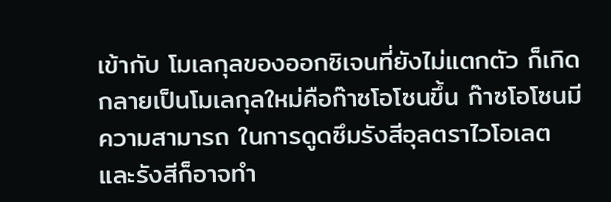เข้ากับ โมเลกุลของออกซิเจนที่ยังไม่แตกตัว ก็เกิดกลายเป็นโมเลกุลใหม่คือก๊าซโอโซนขึ้น ก๊าซโอโซนมีความสามารถ ในการดูดซึมรังสีอุลตราไวโอเลต และรังสีก็อาจทำ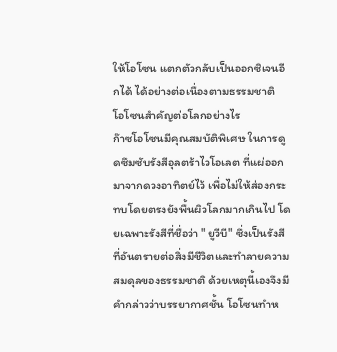ให้โอโซน แตกตัวกลับเป็นออกซิเจนอีกได้ ได้อย่างต่อเนื่องตามธรรมชาติ
โอโซนสำคัญต่อโลกอย่างไร
ก๊าซโอโซนมีคุณสมบัติพิเศษ ในการดูดซึมซับรังสีอุลตร้าไวโอเลต ที่แผ่ออกมาจากดวงอาทิตย์ไว้ เพื่อไม่ให้ส่องกระทบโดยตรงยังพื้นผิวโลกมากเกินไป โดยเฉพาะรังสีที่ชื่อว่า " ยูวีบี" ซึ่งเป็นรังสีที่อันตรายต่อสิ่งมีชีวิตและทำลายความสมดุลของธรรมชาติ ด้วยเหตุนี้เองจึงมีคำกล่าวว่าบรรยากาศชั้น โอโซนทำห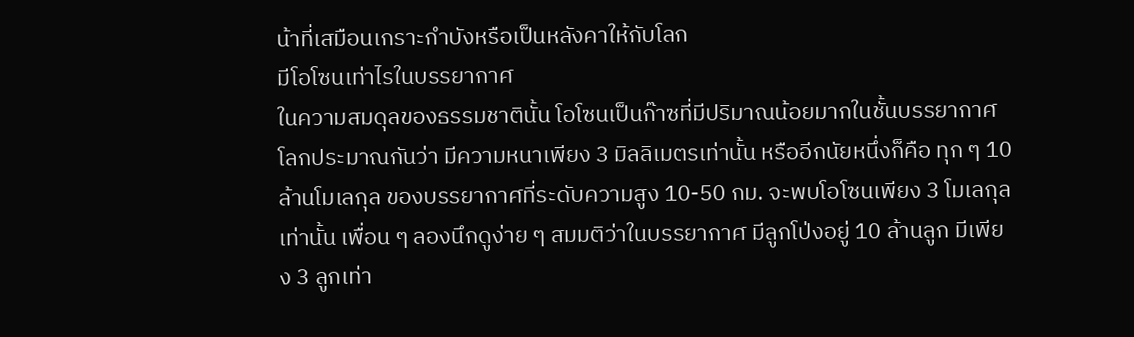น้าที่เสมือนเกราะกำบังหรือเป็นหลังคาให้กับโลก
มีโอโซนเท่าไรในบรรยากาศ
ในความสมดุลของธรรมชาตินั้น โอโซนเป็นก๊าซที่มีปริมาณน้อยมากในชั้นบรรยากาศโลกประมาณกันว่า มีความหนาเพียง 3 มิลลิเมตรเท่านั้น หรืออีกนัยหนึ่งก็คือ ทุก ๆ 10 ล้านโมเลกุล ของบรรยากาศที่ระดับความสูง 10-50 กม. จะพบโอโซนเพียง 3 โมเลกุลเท่านั้น เพื่อน ๆ ลองนึกดูง่าย ๆ สมมติว่าในบรรยากาศ มีลูกโป่งอยู่ 10 ล้านลูก มีเพียง 3 ลูกเท่า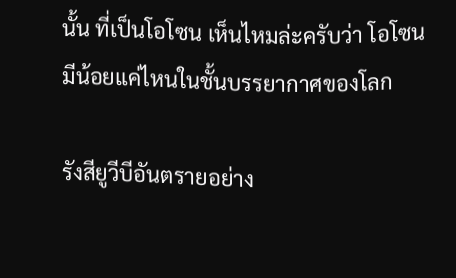นั้น ที่เป็นโอโซน เห็นไหมล่ะครับว่า โอโซนมีน้อยแค่ไหนในชั้นบรรยากาศของโลก

รังสียูวีบีอันตรายอย่าง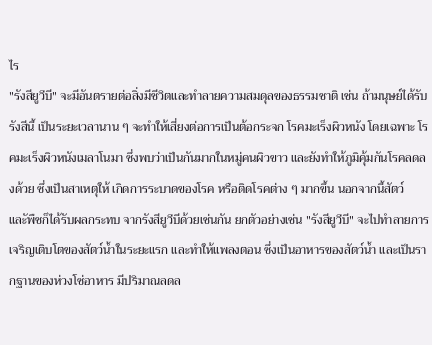ไร
"รังสียูวีบี" จะมีอันตรายต่อสิ่งมีชีวิตและทำลายความสมดุลของธรรมชาติ เช่น ถ้ามนุษย์ได้รับรังสีนี้ เป็นระยะเวลานาน ๆ จะทำให้เสี่ยงต่อการเป็นต้อกระจก โรคมะเร็งผิวหนัง โดยเฉพาะ โรคมะเร็งผิวหนังเมลาโนมา ซึ่งพบว่าเป็นกันมากในหมู่คนผิวขาว และยังทำให้ภูมิคุ้มกันโรคลดลงด้วย ซึ่งเป็นสาเหตุให้ เกิดการระบาดของโรค หรือติดโรคต่าง ๆ มากขึ้น นอกจากนี้สัตว์ และัพืชก็ได้รับผลกระทบ จากรังสียูวีบีด้วยเช่นกัน ยกตัวอย่างเช่น "รังสียูวีบี" จะไปทำลายการเจริญเติบโตของสัตว์น้ำในระยะแรก และทำให้แพลงตอน ซึ่งเป็นอาหารของสัตว์น้ำ และเป็นรากฐานของห่วงโซ่อาหาร มีปริมาณลดล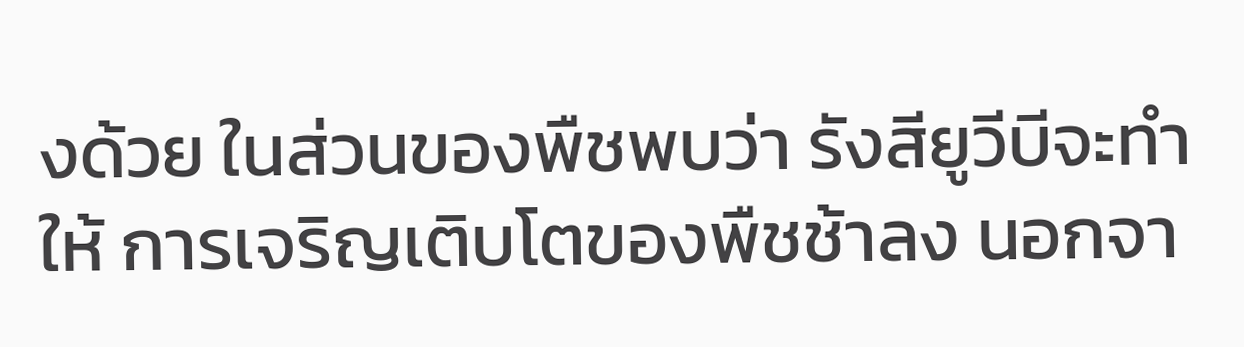งด้วย ในส่วนของพืชพบว่า รังสียูวีบีจะทำให้ การเจริญเติบโตของพืชช้าลง นอกจา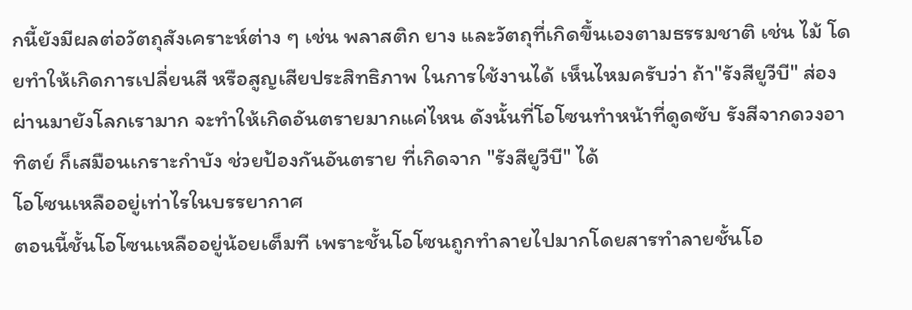กนี้ยังมีผลต่อวัตถุสังเคราะห์ต่าง ๆ เช่น พลาสติก ยาง และวัตถุที่เกิดขึ้นเองตามธรรมชาติ เช่น ไม้ โดยทำให้เกิดการเปลี่ยนสี หรือสูญเสียประสิทธิภาพ ในการใช้งานได้ เห็นไหมครับว่า ถ้า"รังสียูวีบี" ส่องผ่านมายังโลกเรามาก จะทำให้เกิดอันตรายมากแค่ไหน ดังนั้นที่โอโซนทำหน้าที่ดูดซับ รังสีจากดวงอาทิตย์ ก็เสมือนเกราะกำบัง ช่วยป้องกันอันตราย ที่เกิดจาก "รังสียูวีบี" ได้
โอโซนเหลืออยู่เท่าไรในบรรยากาศ
ตอนนี้ชั้นโอโซนเหลืออยู่น้อยเต็มที เพราะชั้นโอโซนถูกทำลายไปมากโดยสารทำลายชั้นโอ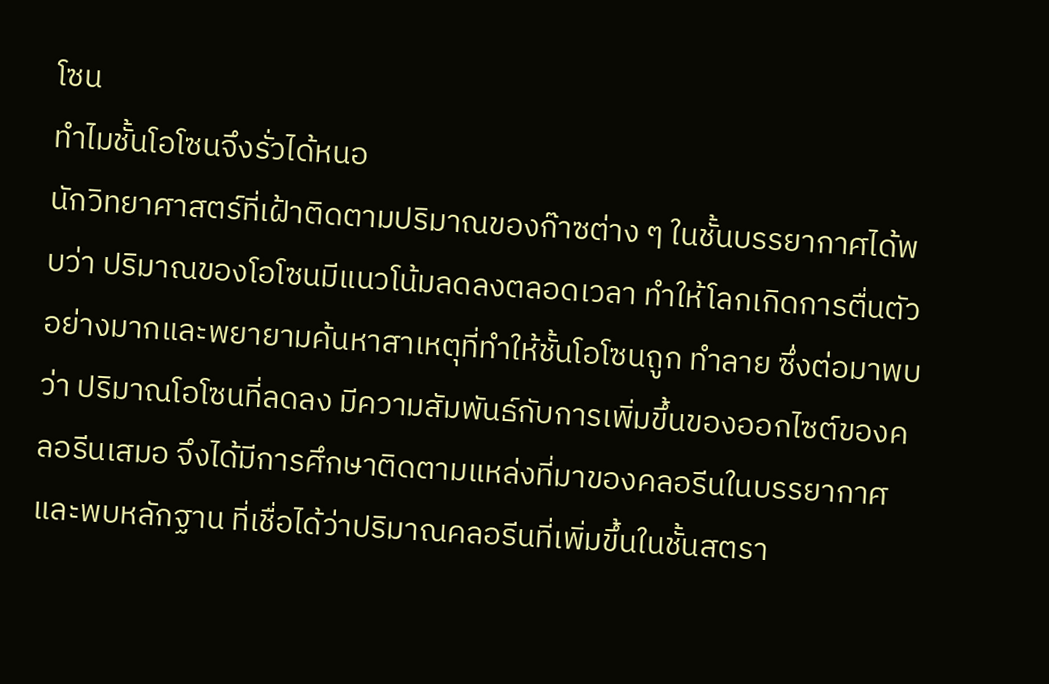โซน
ทำไมชั้นโอโซนจึงรั่วได้หนอ
นักวิทยาศาสตร์ที่เฝ้าติดตามปริมาณของก๊าซต่าง ๆ ในชั้นบรรยากาศได้พบว่า ปริมาณของโอโซนมีแนวโน้มลดลงตลอดเวลา ทำให้โลกเกิดการตื่นตัวอย่างมากและพยายามค้นหาสาเหตุที่ทำให้ชั้นโอโซนถูก ทำลาย ซึ่งต่อมาพบว่า ปริมาณโอโซนที่ลดลง มีความสัมพันธ์กับการเพิ่มขึ้นของออกไซต์ของคลอรีนเสมอ จึงได้มีการศึกษาติดตามแหล่งที่มาของคลอรีนในบรรยากาศและพบหลักฐาน ที่เชื่อได้ว่าปริมาณคลอรีนที่เพิ่มขึ้นในชั้นสตรา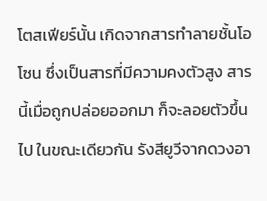โตสเฟียร์นั้น เกิดจากสารทำลายชั้นโอโซน ซึ่งเป็นสารที่มีความคงตัวสูง สารนี้เมื่อถูกปล่อยออกมา ก็จะลอยตัวขึ้นไป ในขณะเดียวกัน รังสียูวีจากดวงอา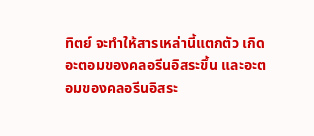ทิตย์ จะทำให้สารเหล่านี้แตกตัว เกิดอะตอมของคลอรีนอิสระขึ้น และอะตอมของคลอรีนอิสระ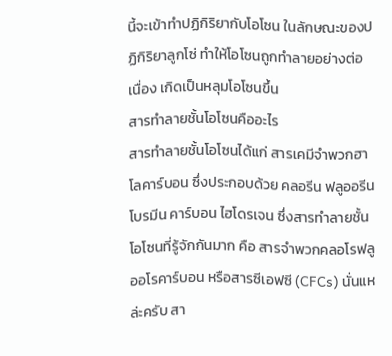นี้จะเข้าทำปฏิกิริยากับโอโซน ในลักษณะของปฏิกิริยาลูกโซ่ ทำให้โอโซนถูกทำลายอย่างต่อเนื่อง เกิดเป็นหลุมโอโซนขึ้น
สารทำลายชั้นโอโซนคืออะไร
สารทำลายชั้นโอโซนได้แก่ สารเคมีจำพวกฮาโลคาร์บอน ซึ่งประกอบด้วย คลอรีน ฟลูออรีน โบรมีน คาร์บอน ไฮโดรเจน ซึ่งสารทำลายชั้นโอโซนที่รู้จักกันมาก คือ สารจำพวกคลอโรฟลูออโรคาร์บอน หรือสารซีเอฟซี (CFCs) นั่นแหล่ะครับ สา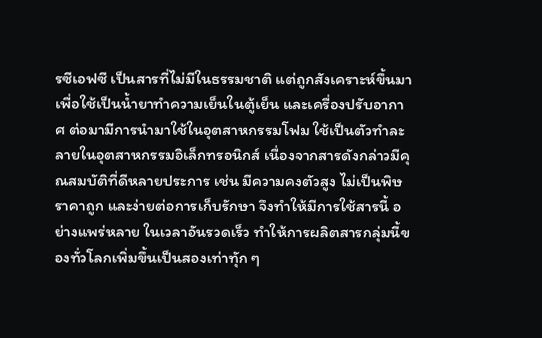รซีเอฟซี เป็นสารที่ไม่มีในธรรมชาติ แต่ถูกสังเคราะห์ขึ้นมา เพื่อใช้เป็นน้ำยาทำความเย็นในตู้เย็น และเครื่องปรับอากาศ ต่อมามีการนำมาใช้ในอุตสาหกรรมโฟม ใช้เป็นตัวทำละลายในอุตสาหกรรมอิเล็กทรอนิกส์ เนื่องจากสารดังกล่าวมีคุณสมบัติที่ดีหลายประการ เช่น มีความคงตัวสูง ไม่เป็นพิษ ราคาถูก และง่ายต่อการเก็บรักษา จึงทำให้มีการใช้สารนี้ อย่างแพร่หลาย ในเวลาอันรวดเร็ว ทำให้การผลิตสารกลุ่มนี้ของทั่วโลกเพิ่มขึ้นเป็นสองเท่าทุัก ๆ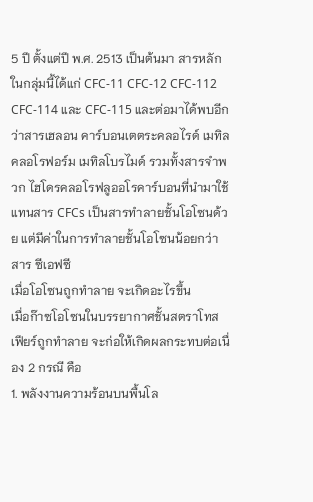5 ปี ตั้งแต่ปี พ.ศ. 2513 เป็นต้นมา สารหลักในกลุ่มนี้ได้แก่ CFC-11 CFC-12 CFC-112 CFC-114 และ CFC-115 และต่อมาได้พบอีกว่าสารเฮลอน คาร์บอนเตตระคลอไรด์ เมทิลคลอโรฟอร์ม เมทิลโบรไมด์ รวมทั้งสารจำพวก ไฮโดรคลอโรฟลูออโรคาร์บอนที่นำมาใช้แทนสาร CFCs เป็นสารทำลายชั้นโอโซนด้วย แต่มีค่าในการทำลายชั้นโอโซนน้อยกว่าสาร ซีเอฟซี
เมื่อโอโซนถูกทำลาย จะเกิดอะไรขึ้น
เมื่อก๊าซโอโซนในบรรยากาศชั้นสตราโทสเฟียร์ถูกทำลาย จะก่อให้เกิดผลกระทบต่อเนื่อง 2 กรณี คือ
1. พลังงานความร้อนบนพื้นโล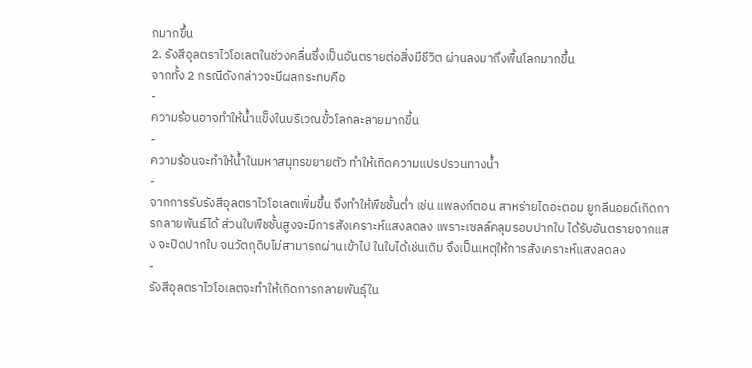กมากขึ้น
2. รังสีอุลตราไวโอเลตในช่วงคลื่นซึ่งเป็นอันตรายต่อสิ่งมีชีวิต ผ่านลงมาถึงพื้นโลกมากขึ้น
จากทั้ง 2 กรณีดังกล่าวจะมีผลกระทบคือ
-
ความร้อนอาจทำให้น้ำแข็งในบริเวณขั้วโลกละลายมากขี้น
-
ความร้อนจะทำให้น้ำในมหาสมุทรขยายตัว ทำให้เกิดความแปรปรวนทางน้ำ
-
จากการรับรังสีอุลตราไวโอเลตเพิ่มขึ้น จึงทำให้พืชชั้นต่ำ เช่น แพลงก์ตอน สาหร่ายไดอะตอม ยูกลีนอยด์เกิดการกลายพันธ์ได้ ส่วนใบพืชชั้นสูงจะมีการสังเคราะห์แสงลดลง เพราะเซลล์คลุมรอบปากใบ ได้รับอันตรายจากแสง จะปิดปากใบ จนวัตถุดิบไม่สามารถผ่านเข้าไป ในใบได้เช่นเดิม จึงเป็นเหตุให้การสังเคราะห์แสงลดลง
-
รังสีอุลตราไวโอเลตจะทำให้เกิดการกลายพันธุ์ใน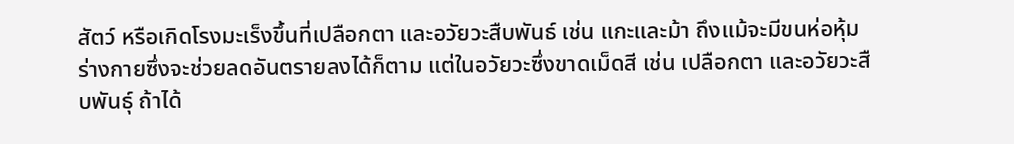สัตว์ หรือเกิดโรงมะเร็งขึ้นที่เปลือกตา และอวัยวะสืบพันธ์ เช่น แกะและม้า ถึงแม้จะมีขนห่อหุ้มร่างกายซึ่งจะช่วยลดอันตรายลงได้ก็ตาม แต่ในอวัยวะซึ่งขาดเม็ดสี เช่น เปลือกตา และอวัยวะสืบพันธุ์ ถ้าได้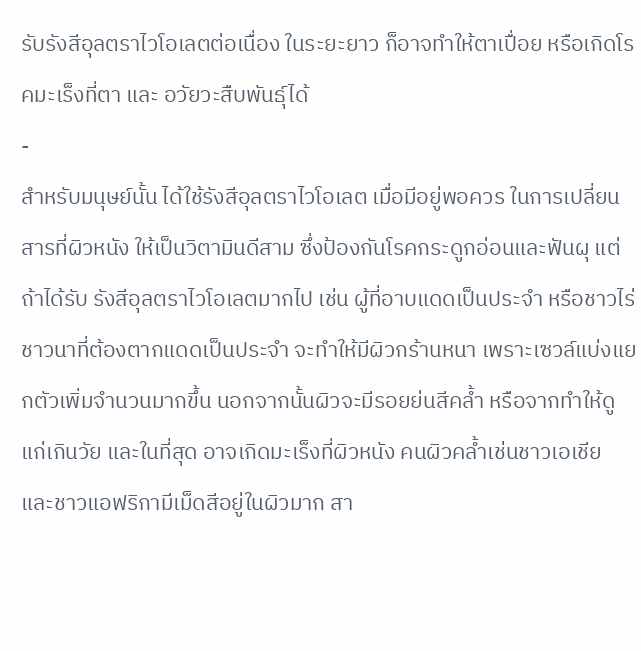รับรังสีอุลตราไวโอเลตต่อเนื่อง ในระยะยาว ก็อาจทำให้ตาเปื่อย หรือเกิดโรคมะเร็งที่ตา และ อวัยวะสืบพันธุ์ได้
-
สำหรับมนุษย์นั้น ได้ใช้รังสีอุลตราไวโอเลต เมื่อมีอยู่พอควร ในการเปลี่ยนสารที่ผิวหนัง ให้เป็นวิตามินดีสาม ซึ่งป้องกันโรคกระดูกอ่อนและฟันผุ แต่ถ้าได้รับ รังสีอุลตราไวโอเลตมากไป เช่น ผู้ที่อาบแดดเป็นประจำ หรือชาวไร่ชาวนาที่ต้องตากแดดเป็นประจำ จะทำให้มีผิวกร้านหนา เพราะเซวล์แบ่งแยกตัวเพิ่มจำนวนมากขึ้น นอกจากนั้นผิวจะมีรอยย่นสีคล้ำ หรือจากทำให้ดูแก่เกินวัย และในที่สุด อาจเกิดมะเร็งที่ผิวหนัง คนผิวคล้ำเช่นชาวเอเชีย และชาวแอฟริกามีเม็ดสีอยู่ในผิวมาก สา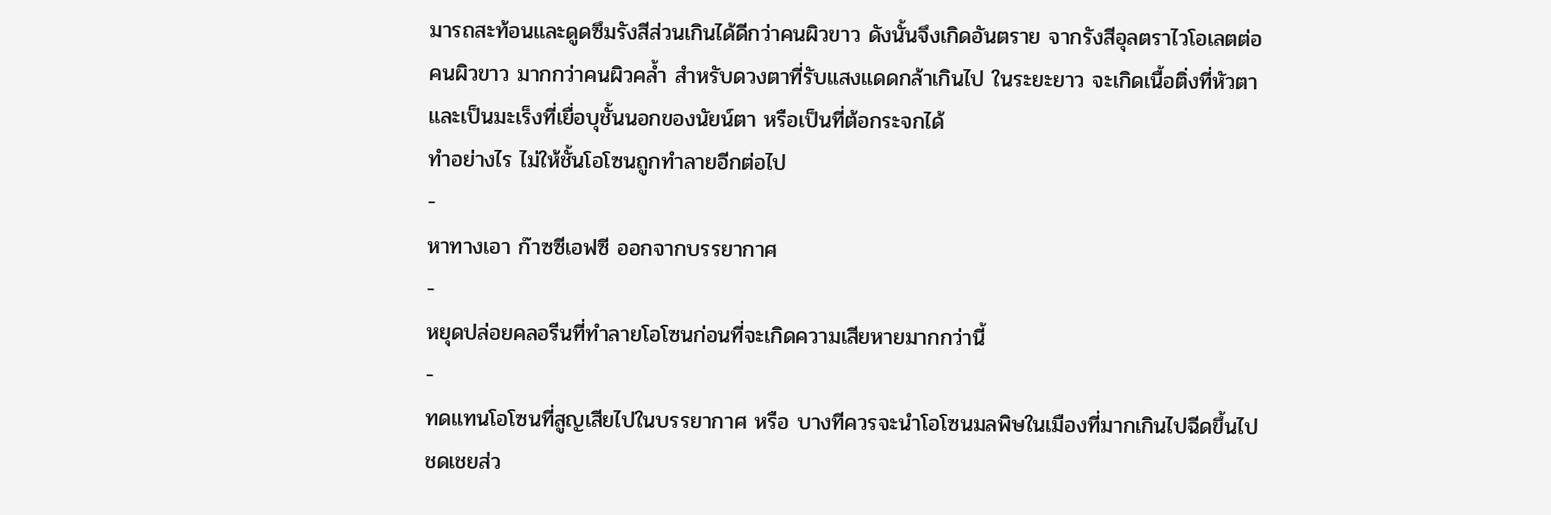มารถสะท้อนและดูดซึมรังสีส่วนเกินได้ดีกว่าคนผิวขาว ดังนั้นจึงเกิดอันตราย จากรังสีอุลตราไวโอเลตต่อคนผิวขาว มากกว่าคนผิวคล้ำ สำหรับดวงตาที่รับแสงแดดกล้าเกินไป ในระยะยาว จะเกิดเนื้อติ่งที่หัวตา และเป็นมะเร็งที่เยื่อบุชั้นนอกของนัยน์ตา หรือเป็นที่ต้อกระจกได้
ทำอย่างไร ไม่ให้ชั้นโอโซนถูกทำลายอีกต่อไป
-
หาทางเอา ก๊าซซีเอฟซี ออกจากบรรยากาศ
-
หยุดปล่อยคลอรีนที่ทำลายโอโซนก่อนที่จะเกิดความเสียหายมากกว่านี้
-
ทดแทนโอโซนที่สูญเสียไปในบรรยากาศ หรือ บางทีควรจะนำโอโซนมลพิษในเมืองที่มากเกินไปฉีดขึ้นไปชดเชยส่ว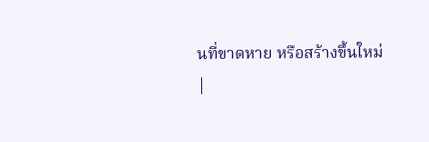นที่ขาดหาย หรือสร้างขึ้นใหม่
|